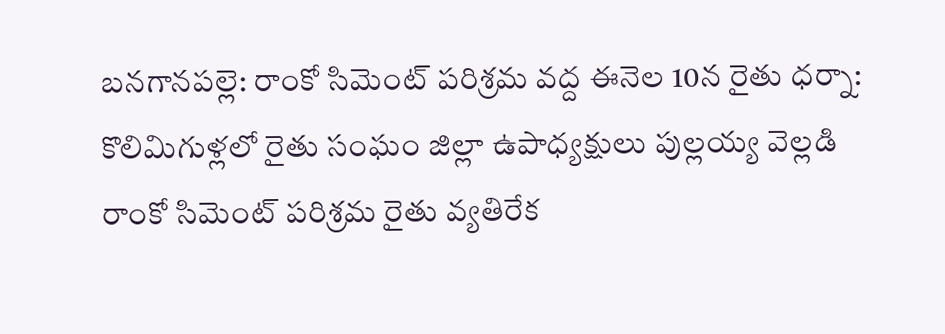బనగానపల్లె: రాంకో సిమెంట్ పరిశ్రమ వద్ద ఈనెల 10న రైతు ధర్నా: కొలిమిగుళ్లలో రైతు సంఘం జిల్లా ఉపాధ్యక్షులు పుల్లయ్య వెల్లడి
రాంకో సిమెంట్ పరిశ్రమ రైతు వ్యతిరేక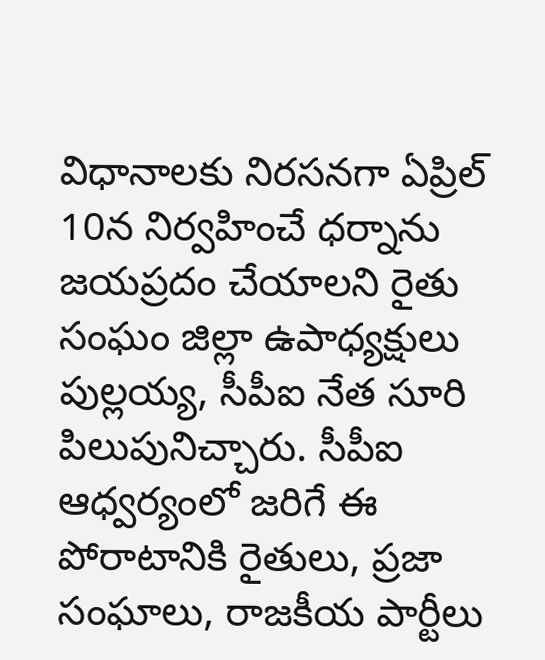విధానాలకు నిరసనగా ఏప్రిల్ 10న నిర్వహించే ధర్నాను జయప్రదం చేయాలని రైతు సంఘం జిల్లా ఉపాధ్యక్షులు పుల్లయ్య, సీపీఐ నేత సూరి పిలుపునిచ్చారు. సీపీఐ ఆధ్వర్యంలో జరిగే ఈ పోరాటానికి రైతులు, ప్రజా సంఘాలు, రాజకీయ పార్టీలు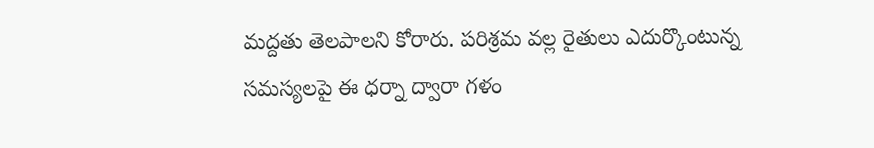మద్దతు తెలపాలని కోరారు. పరిశ్రమ వల్ల రైతులు ఎదుర్కొంటున్న సమస్యలపై ఈ ధర్నా ద్వారా గళం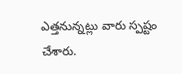ఎత్తనున్నట్లు వారు స్పష్టం చేశారు.